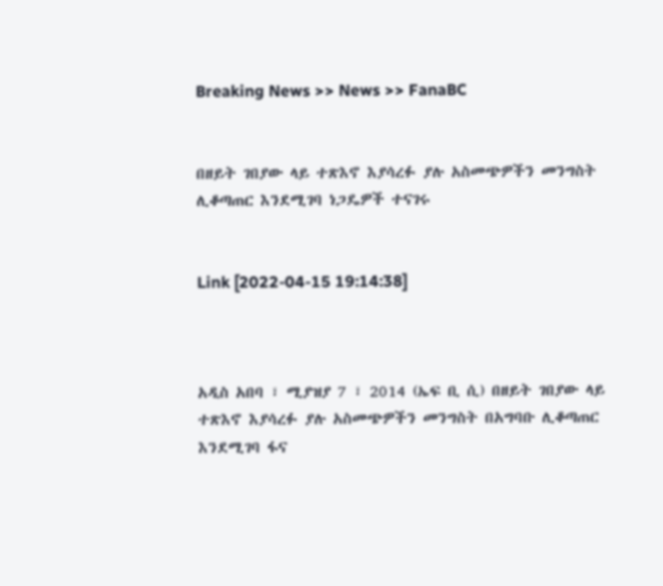Breaking News >> News >> FanaBC


በዘይት ገበያው ላይ ተጽእኖ እያሳረፉ ያሉ አስመጭዎችን መንግስት ሊቆጣጠር እንደሚገባ ነጋዴዎች ተናገሩ


Link [2022-04-15 19:14:38]



አዲስ አበባ ፣ ሚያዝያ 7 ፣ 2014 (ኤፍ ቢ ሲ) በዘይት ገበያው ላይ ተጽእኖ እያሳረፉ ያሉ አስመጭዎችን መንግስት በአግባቡ ሊቆጣጠር እንደሚገባ ፋና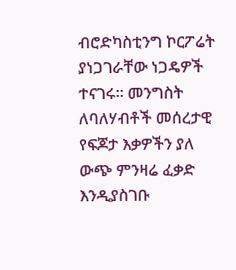ብሮድካስቲንግ ኮርፖሬት ያነጋገራቸው ነጋዴዎች ተናገሩ። መንግስት ለባለሃብቶች መሰረታዊ የፍጆታ እቃዎችን ያለ ውጭ ምንዛሬ ፈቃድ እንዲያስገቡ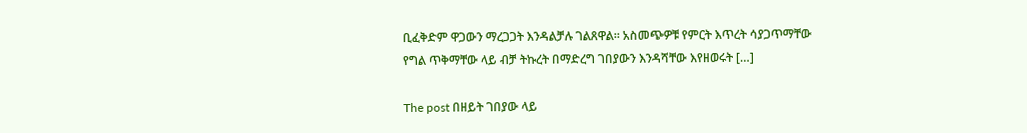ቢፈቅድም ዋጋውን ማረጋጋት እንዳልቻሉ ገልጸዋል። አስመጭዎቹ የምርት እጥረት ሳያጋጥማቸው የግል ጥቅማቸው ላይ ብቻ ትኩረት በማድረግ ገበያውን እንዳሻቸው እየዘወሩት […]

The post በዘይት ገበያው ላይ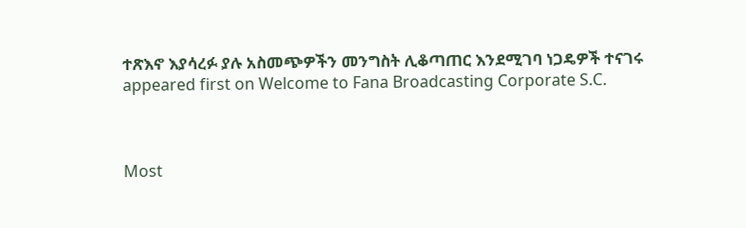ተጽእኖ እያሳረፉ ያሉ አስመጭዎችን መንግስት ሊቆጣጠር እንደሚገባ ነጋዴዎች ተናገሩ appeared first on Welcome to Fana Broadcasting Corporate S.C.



Most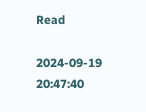Read

2024-09-19 20:47:40